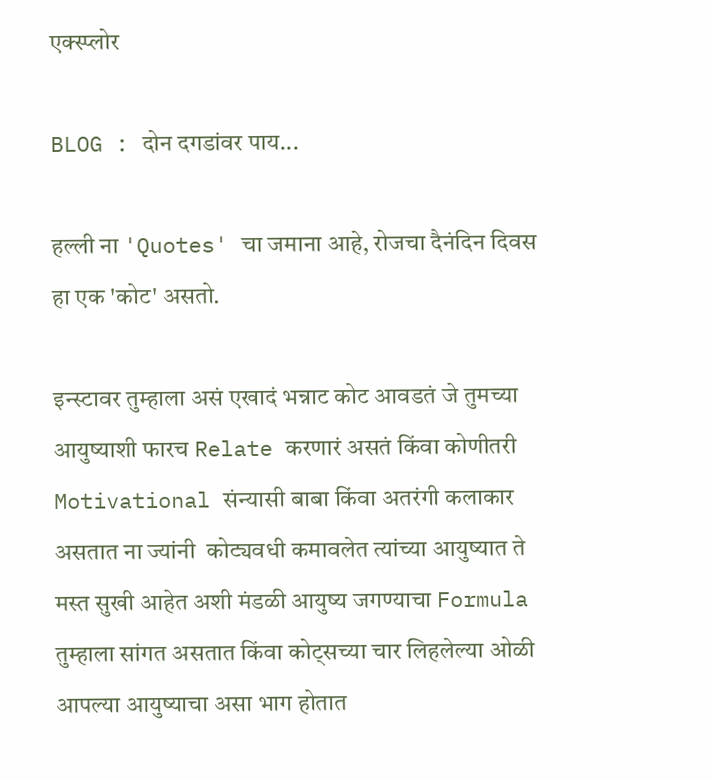एक्स्प्लोर

BLOG : दोन दगडांवर पाय...

हल्ली ना 'Quotes' चा जमाना आहे, रोजचा दैनंदिन दिवस हा एक 'कोट' असतो.

इन्स्टावर तुम्हाला असं एखादं भन्नाट कोट आवडतं जे तुमच्या आयुष्याशी फारच Relate करणारं असतं किंवा कोणीतरी Motivational संन्यासी बाबा किंवा अतरंगी कलाकार असतात ना ज्यांनी  कोट्यवधी कमावलेत त्यांच्या आयुष्यात ते मस्त सुखी आहेत अशी मंडळी आयुष्य जगण्याचा Formula तुम्हाला सांगत असतात किंवा कोट्सच्या चार लिहलेल्या ओळी आपल्या आयुष्याचा असा भाग होतात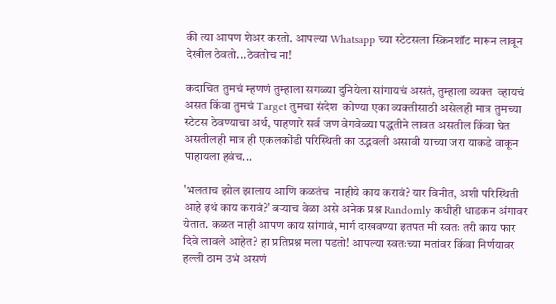की त्या आपण शेअर करतो. आपल्या Whatsapp च्या स्टेटसला स्क्रिनशॉट मारून लावून देखील ठेवतो...ठेवतोच ना!

कदाचित तुमचं म्हणणं तुम्हाला सगळ्या दुनियेला सांगायचं असतं, तुम्हाला व्यक्त  व्हायचं असत किंवा तुमचं Target तुमचा संदेश  कोण्या एका व्यक्तीसाठी असेलही मात्र तुमच्या स्टेटस ठेवण्याचा अर्थ, पाहणारे सर्व जण वेगवेळ्या पद्धतीने लावत असतील किंवा घेत असतीलही मात्र ही एकलकोंडी परिस्थिती का उद्भवली असावी याच्या जरा याकडे वाकून पाहायला हवंच...

'भलताच झोल झालाय आणि कळतंच  नाहीये काय करावं? यार विनीत, अशी परिस्थिती आहे इथं काय करावं?' बऱ्याच वेळा असे अनेक प्रश्न Randomly कधीही धाडकन अंगावर येतात. कळत नाही आपण काय सांगावं, मार्ग दाखवण्या इतपत मी स्वतः तरी काय फार दिवे लावले आहेत? हा प्रतिप्रश्न मला पडतो! आपल्या स्वतःच्या मतांवर किंवा निर्णयावर हल्ली ठाम उभं असणं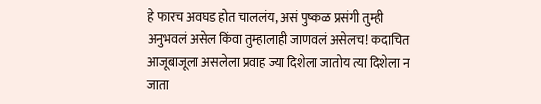हे फारच अवघड होत चाललंय, असं पुष्कळ प्रसंगी तुम्ही अनुभवलं असेल किंवा तुम्हालाही जाणवलं असेलच! कदाचित आजूबाजूला असलेला प्रवाह ज्या दिशेला जातोय त्या दिशेला न जाता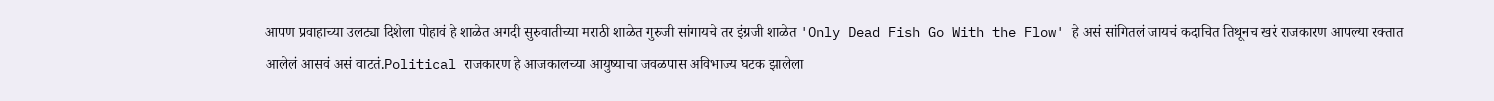आपण प्रवाहाच्या उलट्या दिशेला पोहावं हे शाळेत अगदी सुरुवातीच्या मराठी शाळेत गुरुजी सांगायचे तर इंग्रजी शाळेत 'Only Dead Fish Go With the Flow' हे असं सांगितलं जायचं कदाचित तिथूनच खरं राजकारण आपल्या रक्तात आलेलं आसवं असं वाटतं.Political राजकारण हे आजकालच्या आयुष्याचा जवळपास अविभाज्य घटक झालेला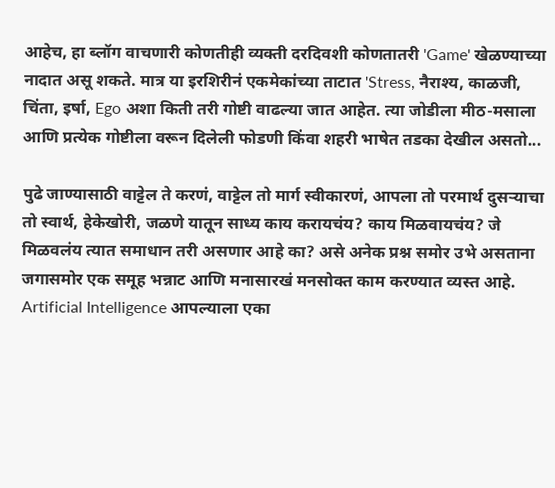आहेच, हा ब्लॉग वाचणारी कोणतीही व्यक्ती दरदिवशी कोणतातरी 'Game' खेळण्याच्या नादात असू शकते. मात्र या इरशिरीनं एकमेकांच्या ताटात 'Stress, नैराश्य, काळजी, चिंता, इर्षा, Ego अशा किती तरी गोष्टी वाढल्या जात आहेत. त्या जोडीला मीठ-मसाला आणि प्रत्येक गोष्टीला वरून दिलेली फोडणी किंवा शहरी भाषेत तडका देखील असतो...

पुढे जाण्यासाठी वाट्टेल ते करणं, वाट्टेल तो मार्ग स्वीकारणं, आपला तो परमार्थ दुसऱ्याचा तो स्वार्थ, हेकेखोरी, जळणे यातून साध्य काय करायचंय? काय मिळवायचंय? जे मिळवलंय त्यात समाधान तरी असणार आहे का? असे अनेक प्रश्न समोर उभे असताना जगासमोर एक समूह भन्नाट आणि मनासारखं मनसोक्त काम करण्यात व्यस्त आहे. Artificial Intelligence आपल्याला एका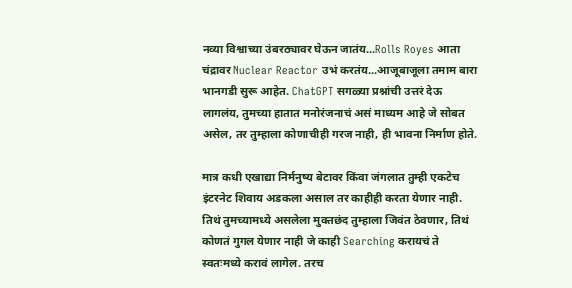नव्या विश्वाच्या उंबरठ्यावर घेऊन जातंय...Rolls Royes आता चंद्रावर Nuclear Reactor उभं करतंय...आजूबाजूला तमाम बारा भानगडी सुरू आहेत. ChatGPT सगळ्या प्रश्नांची उत्तरं देऊ लागलंय, तुमच्या हातात मनोरंजनाचं असं माध्यम आहे जे सोबत असेल, तर तुम्हाला कोणाचीही गरज नाही, ही भावना निर्माण होते.

मात्र कधी एखाद्या निर्मनुष्य बेटावर किंवा जंगलात तुम्ही एकटेच इंटरनेट शिवाय अडकला असाल तर काहीही करता येणार नाही. तिथं तुमच्यामध्ये असलेला मुक्तछंद तुम्हाला जिवंत ठेवणार, तिथं कोणतं गुगल येणार नाही जे काही Searching करायचं ते स्वतःमध्ये करावं लागेल. तरच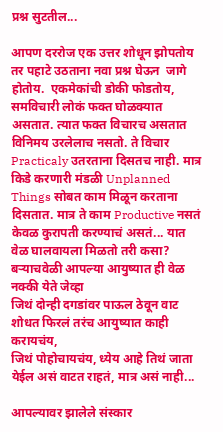प्रश्न सुटतील...

आपण दररोज एक उत्तर शोधून झोपतोय तर पहाटे उठताना नवा प्रश्न घेऊन  जागे होतोय.  एकमेकांची डोकी फोडतोय, समविचारी लोकं फक्त घोळक्यात असतात. त्यात फक्त विचारच असतात विनिमय उरलेलाच नसतो. ते विचार Practicaly उतरताना दिसतच नाही. मात्र किडे करणारी मंडळी Unplanned Things सोबत काम मिळून करताना दिसतात. मात्र ते काम Productive नसतं केवळ कुरापती करण्याचं असतं... यात वेळ घालवायला मिळतो तरी कसा? बऱ्याचवेळी आपल्या आयुष्यात ही वेळ नक्की येते जेव्हा
जिथं दोन्ही दगडांवर पाऊल ठेवून वाट शोधत फिरलं तरंच आयुष्यात काही करायचंय,
जिथं पोहोचायचंय, ध्येय आहे तिथं जाता येईल असं वाटत राहतं, मात्र असं नाही...

आपल्यावर झालेले संस्कार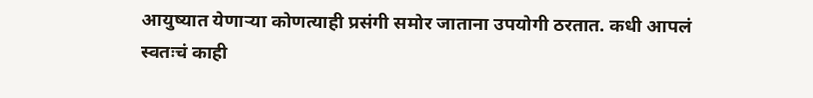आयुष्यात येणाऱ्या कोणत्याही प्रसंगी समोर जाताना उपयोगी ठरतात. कधी आपलं स्वतःचं काही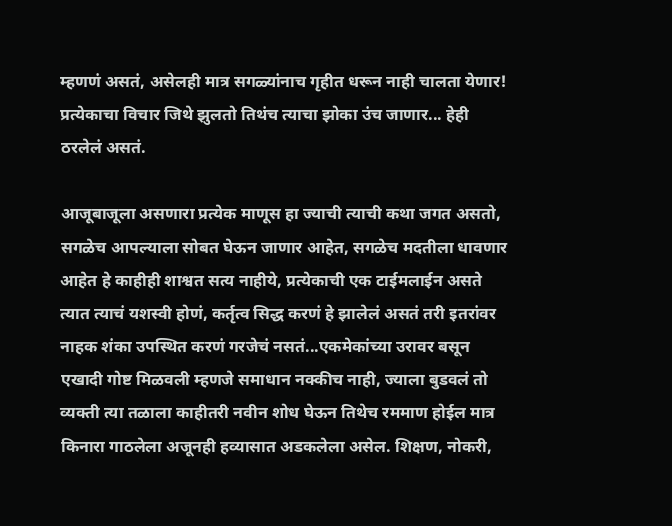म्हणणं असतं, असेलही मात्र सगळ्यांनाच गृहीत धरून नाही चालता येणार! प्रत्येकाचा विचार जिथे झुलतो तिथंच त्याचा झोका उंच जाणार... हेही ठरलेलं असतं.

आजूबाजूला असणारा प्रत्येक माणूस हा ज्याची त्याची कथा जगत असतो, सगळेच आपल्याला सोबत घेऊन जाणार आहेत, सगळेच मदतीला धावणार आहेत हे काहीही शाश्वत सत्य नाहीये, प्रत्येकाची एक टाईमलाईन असते त्यात त्याचं यशस्वी होणं, कर्तृत्व सिद्ध करणं हे झालेलं असतं तरी इतरांवर नाहक शंका उपस्थित करणं गरजेचं नसतं...एकमेकांच्या उरावर बसून एखादी गोष्ट मिळवली म्हणजे समाधान नक्कीच नाही, ज्याला बुडवलं तो व्यक्ती त्या तळाला काहीतरी नवीन शोध घेऊन तिथेच रममाण होईल मात्र किनारा गाठलेला अजूनही हव्यासात अडकलेला असेल. शिक्षण, नोकरी,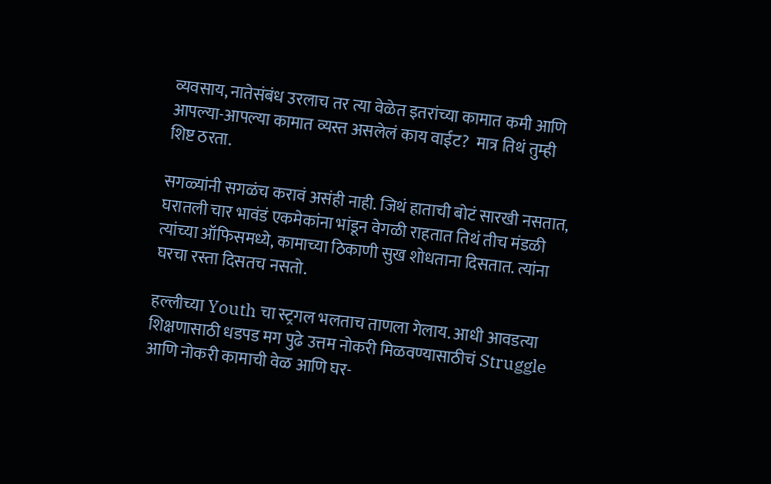व्यवसाय, नातेसंबंध उरलाच तर त्या वेळेत इतरांच्या कामात कमी आणि आपल्या-आपल्या कामात व्यस्त असलेलं काय वाईट?  मात्र तिथं तुम्ही शिष्ट ठरता.

सगळ्यांनी सगळंच करावं असंही नाही. जिथं हाताची बोटं सारखी नसतात, घरातली चार भावंडं एकमेकांना भांडून वेगळी राहतात तिथं तीच मंडळी त्यांच्या ऑफिसमध्ये, कामाच्या ठिकाणी सुख शोधताना दिसतात. त्यांना घरचा रस्ता दिसतच नसतो.

हल्लीच्या Youth चा स्ट्रगल भलताच ताणला गेलाय. आधी आवडत्या शिक्षणासाठी धडपड मग पुढे उत्तम नोकरी मिळवण्यासाठीचं Struggle आणि नोकरी कामाची वेळ आणि घर-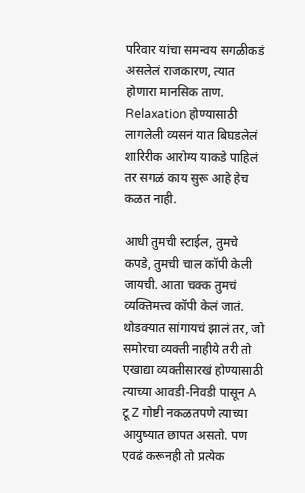परिवार यांचा समन्वय सगळीकडं असलेलं राजकारण, त्यात होणारा मानसिक ताण. Relaxation होण्यासाठी लागलेली व्यसनं यात बिघडलेलं शारिरीक आरोग्य याकडे पाहिलं तर सगळं काय सुरू आहे हेच कळत नाही.

आधी तुमची स्टाईल, तुमचे कपडे, तुमची चाल कॉपी केली जायची. आता चक्क तुमचं व्यक्तिमत्त्व कॉपी केलं जातं. थोडक्यात सांगायचं झालं तर, जो समोरचा व्यक्ती नाहीये तरी तो एखाद्या व्यक्तीसारखं होण्यासाठी त्याच्या आवडी-निवडी पासून A टू Z गोष्टी नकळतपणे त्याच्या आयुष्यात छापत असतो. पण एवढं करूनही तो प्रत्येक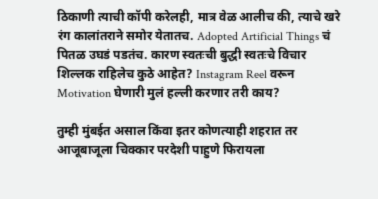ठिकाणी त्याची कॉपी करेलही, मात्र वेळ आलीच की, त्याचे खरे रंग कालांतराने समोर येतातच. Adopted Artificial Things चं पितळ उघडं पडतंच. कारण स्वतःची बुद्धी स्वतःचे विचार शिल्लक राहिलेच कुठे आहेत? Instagram Reel वरून Motivation घेणारी मुलं हल्ली करणार तरी काय?

तुम्ही मुंबईत असाल किंवा इतर कोणत्याही शहरात तर आजूबाजूला चिक्कार परदेशी पाहुणे फिरायला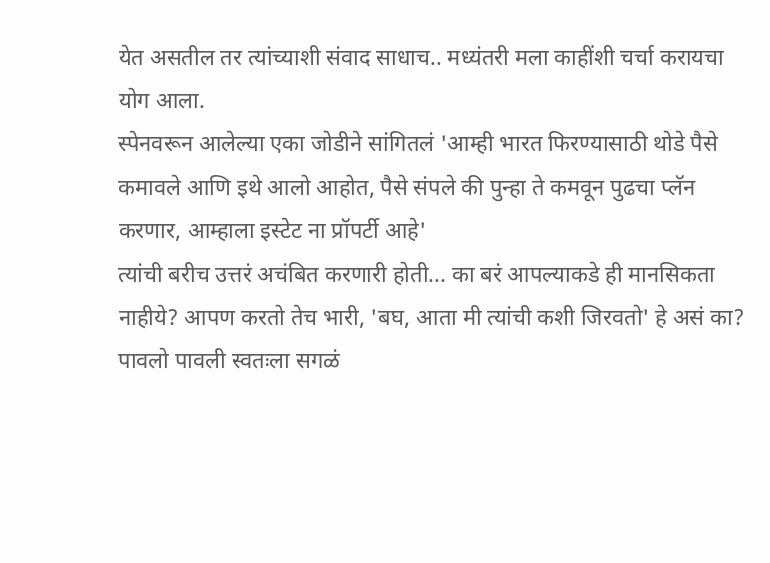येत असतील तर त्यांच्याशी संवाद साधाच.. मध्यंतरी मला काहींशी चर्चा करायचा योग आला.
स्पेनवरून आलेल्या एका जोडीने सांगितलं 'आम्ही भारत फिरण्यासाठी थोडे पैसे कमावले आणि इथे आलो आहोत, पैसे संपले की पुन्हा ते कमवून पुढचा प्लॅन करणार, आम्हाला इस्टेट ना प्रॉपर्टी आहे'
त्यांची बरीच उत्तरं अचंबित करणारी होती... का बरं आपल्याकडे ही मानसिकता नाहीये? आपण करतो तेच भारी, 'बघ, आता मी त्यांची कशी जिरवतो' हे असं का?
पावलो पावली स्वतःला सगळं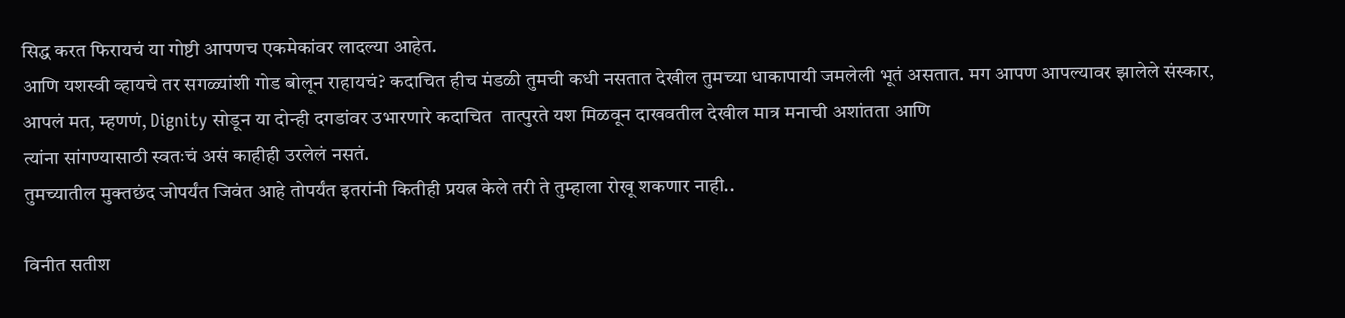सिद्ध करत फिरायचं या गोष्टी आपणच एकमेकांवर लादल्या आहेत.
आणि यशस्वी व्हायचे तर सगळ्यांशी गोड बोलून राहायचं? कदाचित हीच मंडळी तुमची कधी नसतात देखील तुमच्या धाकापायी जमलेली भूतं असतात. मग आपण आपल्यावर झालेले संस्कार, आपलं मत, म्हणणं, Dignity सोडून या दोन्ही दगडांवर उभारणारे कदाचित  तात्पुरते यश मिळवून दाखवतील देखील मात्र मनाची अशांतता आणि
त्यांना सांगण्यासाठी स्वतःचं असं काहीही उरलेलं नसतं.
तुमच्यातील मुक्तछंद जोपर्यंत जिवंत आहे तोपर्यंत इतरांनी कितीही प्रयत्न केले तरी ते तुम्हाला रोखू शकणार नाही..

विनीत सतीश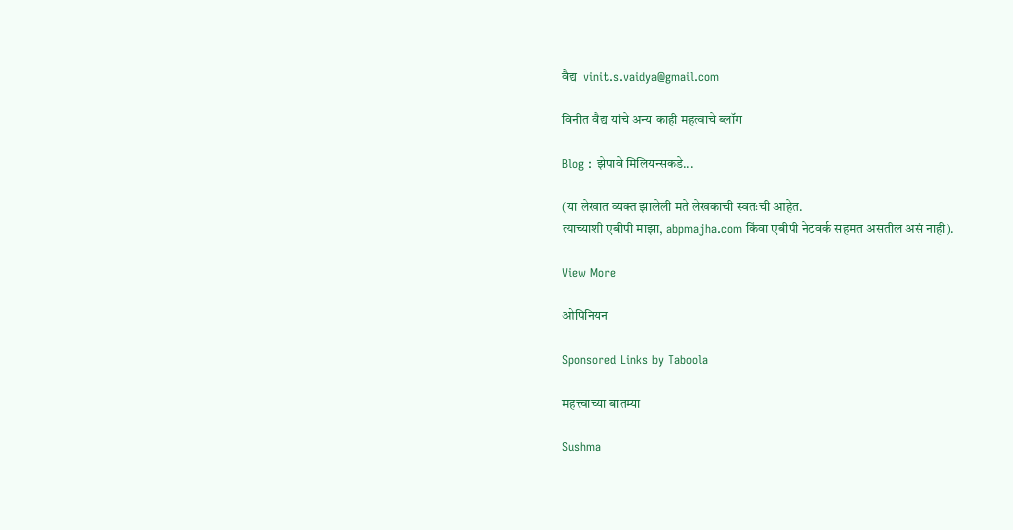वैद्य  vinit.s.vaidya@gmail.com

विनीत वैद्य यांचे अन्य काही महत्वाचे ब्लॉग

Blog : झेपावे मिलियन्सकडे...

(या लेखात व्यक्त झालेली मते लेखकाची स्वतःची आहेत.
त्याच्याशी एबीपी माझा, abpmajha.com किंवा एबीपी नेटवर्क सहमत असतील असं नाही).

View More

ओपिनियन

Sponsored Links by Taboola

महत्त्वाच्या बातम्या

Sushma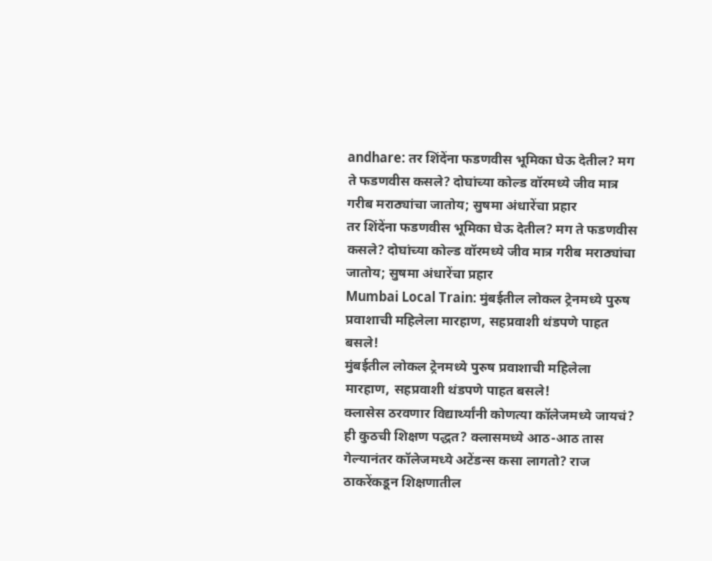andhare: तर शिंदेंना फडणवीस भूमिका घेऊ देतील? मग ते फडणवीस कसले? दोघांच्या कोल्ड वॉरमध्ये जीव मात्र गरीब मराठ्यांचा जातोय; सुषमा अंधारेंचा प्रहार
तर शिंदेंना फडणवीस भूमिका घेऊ देतील? मग ते फडणवीस कसले? दोघांच्या कोल्ड वॉरमध्ये जीव मात्र गरीब मराठ्यांचा जातोय; सुषमा अंधारेंचा प्रहार
Mumbai Local Train: मुंबईतील लोकल ट्रेनमध्ये पुरुष प्रवाशाची महिलेला मारहाण, सहप्रवाशी थंडपणे पाहत बसले!
मुंबईतील लोकल ट्रेनमध्ये पुरुष प्रवाशाची महिलेला मारहाण, सहप्रवाशी थंडपणे पाहत बसले!
क्लासेस ठरवणार विद्यार्थ्यांनी कोणत्या कॉलेजमध्ये जायचं? ही कुठची शिक्षण पद्धत? क्लासमध्ये आठ-आठ तास गेल्यानंतर कॉलेजमध्ये अटेंडन्स कसा लागतो? राज ठाकरेंकडून शिक्षणातील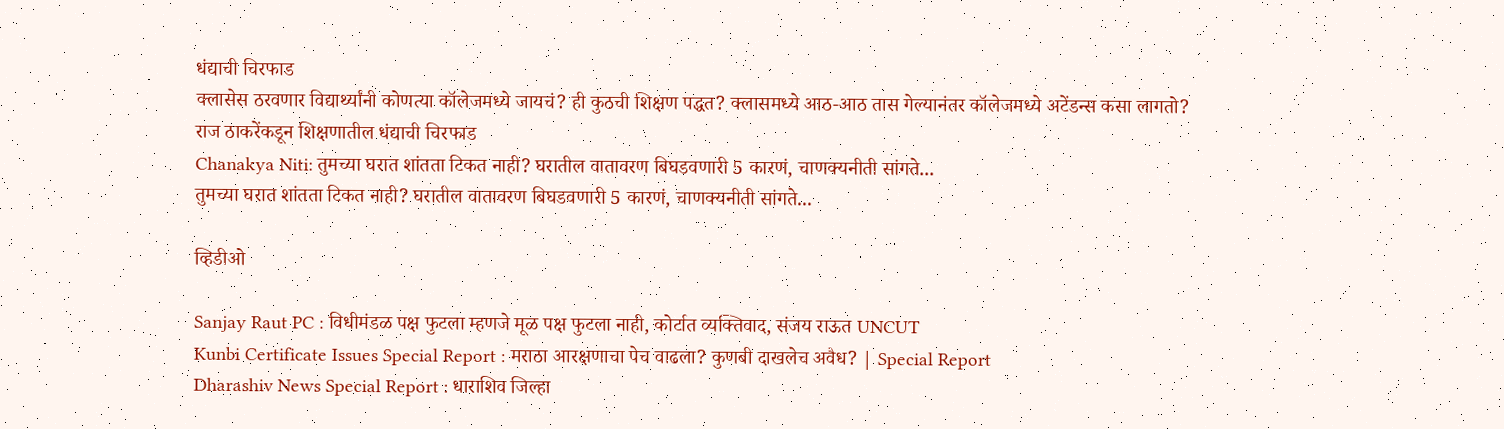धंद्याची चिरफाड
क्लासेस ठरवणार विद्यार्थ्यांनी कोणत्या कॉलेजमध्ये जायचं? ही कुठची शिक्षण पद्धत? क्लासमध्ये आठ-आठ तास गेल्यानंतर कॉलेजमध्ये अटेंडन्स कसा लागतो? राज ठाकरेंकडून शिक्षणातील धंद्याची चिरफाड
Chanakya Niti: तुमच्या घरात शांतता टिकत नाही? घरातील वातावरण बिघडवणारी 5 कारणं, चाणक्यनीती सांगते...
तुमच्या घरात शांतता टिकत नाही? घरातील वातावरण बिघडवणारी 5 कारणं, चाणक्यनीती सांगते...

व्हिडीओ

Sanjay Raut PC : विधीमंडळ पक्ष फुटला म्हणजे मूळ पक्ष फुटला नाही, कोर्टात व्यक्तिवाद, संजय राऊत UNCUT
Kunbi Certificate Issues Special Report : मराठा आरक्षणाचा पेच वाढला? कुणबी दाखलेच अवैध? | Special Report
Dharashiv News Special Report : धाराशिव जिल्हा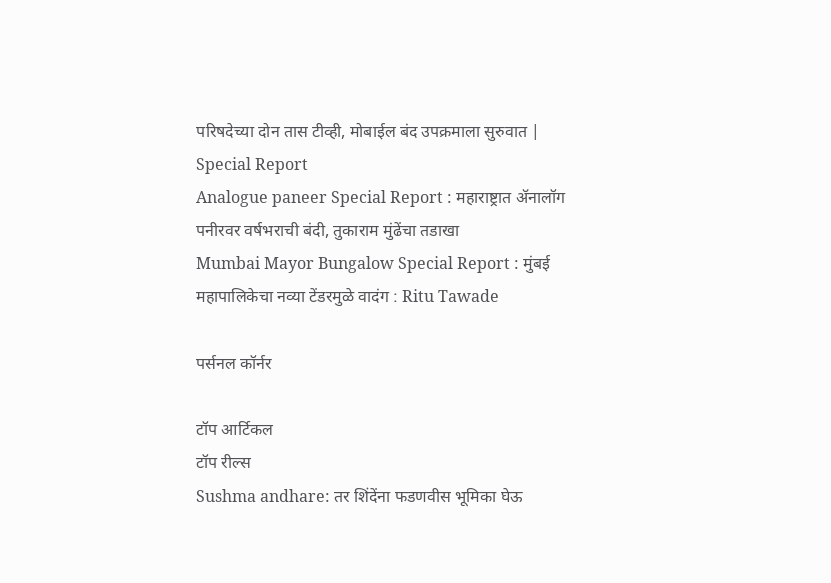परिषदेच्या दोन तास टीव्ही, मोबाईल बंद उपक्रमाला सुरुवात | Special Report
Analogue paneer Special Report : महाराष्ट्रात ॲनालॉग पनीरवर वर्षभराची बंदी, तुकाराम मुंढेंचा तडाखा
Mumbai Mayor Bungalow Special Report : मुंबई महापालिकेचा नव्या टेंडरमुळे वादंग : Ritu Tawade

पर्सनल कॉर्नर

टॉप आर्टिकल
टॉप रील्स
Sushma andhare: तर शिंदेंना फडणवीस भूमिका घेऊ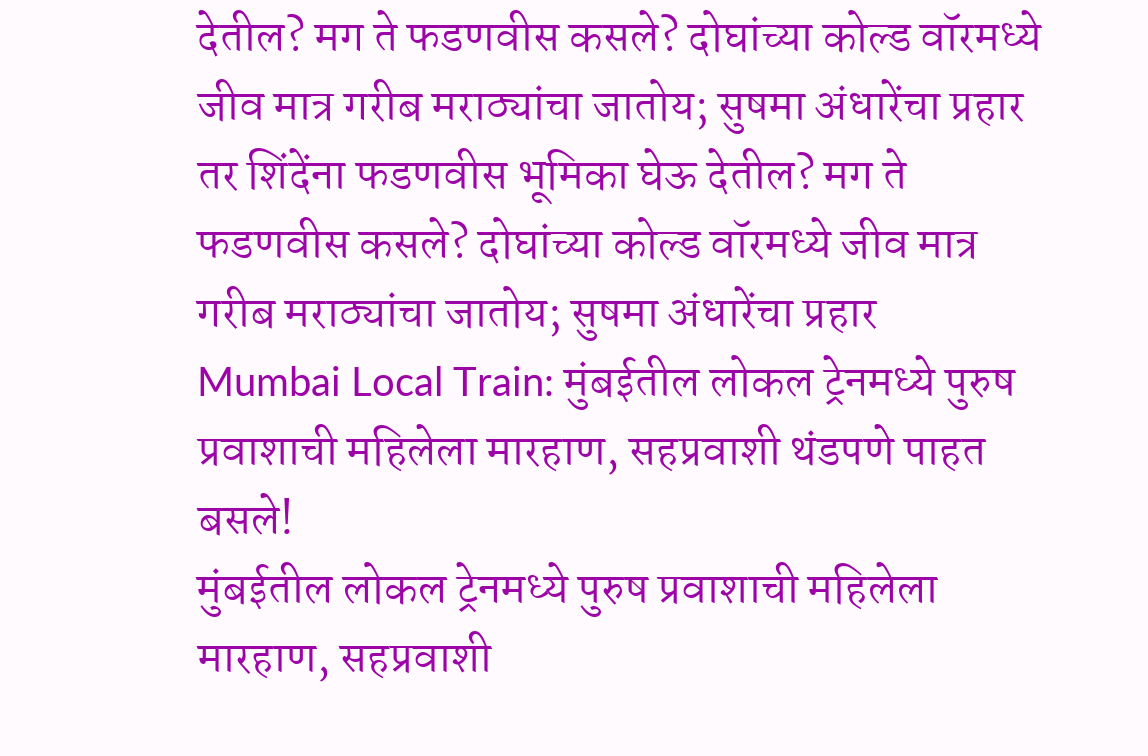देतील? मग ते फडणवीस कसले? दोघांच्या कोल्ड वॉरमध्ये जीव मात्र गरीब मराठ्यांचा जातोय; सुषमा अंधारेंचा प्रहार
तर शिंदेंना फडणवीस भूमिका घेऊ देतील? मग ते फडणवीस कसले? दोघांच्या कोल्ड वॉरमध्ये जीव मात्र गरीब मराठ्यांचा जातोय; सुषमा अंधारेंचा प्रहार
Mumbai Local Train: मुंबईतील लोकल ट्रेनमध्ये पुरुष प्रवाशाची महिलेला मारहाण, सहप्रवाशी थंडपणे पाहत बसले!
मुंबईतील लोकल ट्रेनमध्ये पुरुष प्रवाशाची महिलेला मारहाण, सहप्रवाशी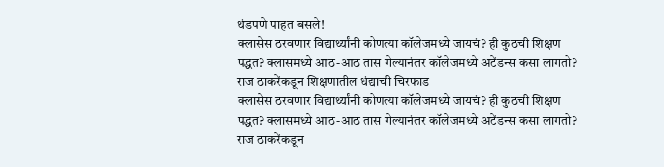थंडपणे पाहत बसले!
क्लासेस ठरवणार विद्यार्थ्यांनी कोणत्या कॉलेजमध्ये जायचं? ही कुठची शिक्षण पद्धत? क्लासमध्ये आठ-आठ तास गेल्यानंतर कॉलेजमध्ये अटेंडन्स कसा लागतो? राज ठाकरेंकडून शिक्षणातील धंद्याची चिरफाड
क्लासेस ठरवणार विद्यार्थ्यांनी कोणत्या कॉलेजमध्ये जायचं? ही कुठची शिक्षण पद्धत? क्लासमध्ये आठ-आठ तास गेल्यानंतर कॉलेजमध्ये अटेंडन्स कसा लागतो? राज ठाकरेंकडून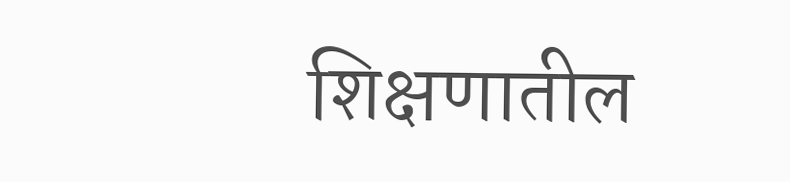शिक्षणातील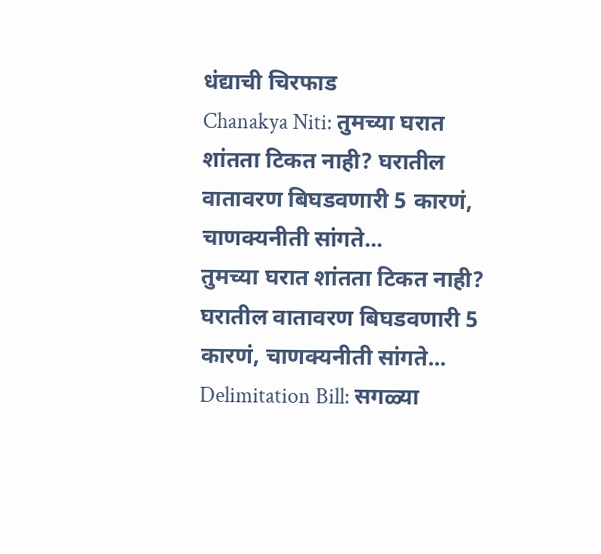धंद्याची चिरफाड
Chanakya Niti: तुमच्या घरात शांतता टिकत नाही? घरातील वातावरण बिघडवणारी 5 कारणं, चाणक्यनीती सांगते...
तुमच्या घरात शांतता टिकत नाही? घरातील वातावरण बिघडवणारी 5 कारणं, चाणक्यनीती सांगते...
Delimitation Bill: सगळ्या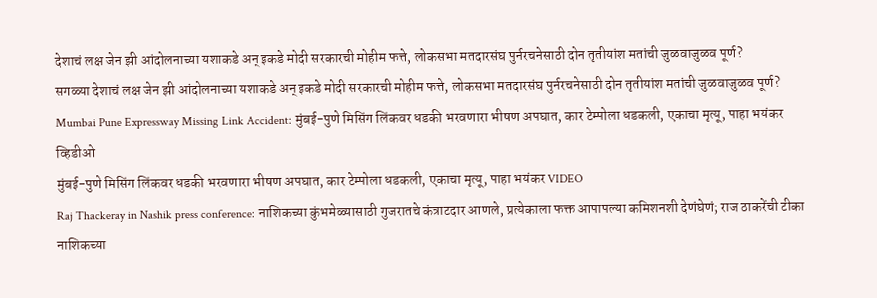देशाचं लक्ष जेन झी आंदोलनाच्या यशाकडे अन् इकडे मोदी सरकारची मोहीम फत्ते, लोकसभा मतदारसंघ पुर्नरचनेसाठी दोन तृतीयांश मतांची जुळवाजुळव पूर्ण?
सगळ्या देशाचं लक्ष जेन झी आंदोलनाच्या यशाकडे अन् इकडे मोदी सरकारची मोहीम फत्ते, लोकसभा मतदारसंघ पुर्नरचनेसाठी दोन तृतीयांश मतांची जुळवाजुळव पूर्ण?
Mumbai Pune Expressway Missing Link Accident: मुंबई-पुणे मिसिंग लिंकवर धडकी भरवणारा भीषण अपघात, कार टेम्पोला धडकली, एकाचा मृत्यू, पाहा भयंकर व्हिडीओ
मुंबई-पुणे मिसिंग लिंकवर धडकी भरवणारा भीषण अपघात, कार टेम्पोला धडकली, एकाचा मृत्यू, पाहा भयंकर VIDEO
Raj Thackeray in Nashik press conference: नाशिकच्या कुंभमेळ्यासाठी गुजरातचे कंत्राटदार आणले, प्रत्येकाला फक्त आपापल्या कमिशनशी देणंघेणं; राज ठाकरेंची टीका
नाशिकच्या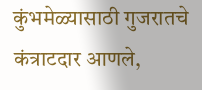कुंभमेळ्यासाठी गुजरातचे कंत्राटदार आणले,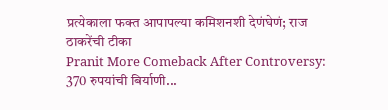प्रत्येकाला फक्त आपापल्या कमिशनशी देणंघेणं; राज ठाकरेंची टीका
Pranit More Comeback After Controversy: 370 रुपयांची बिर्याणी...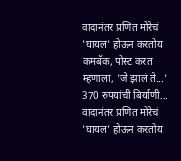वादानंतर प्रणित मोरेचं 'घायल' होऊन करतोय कमबॅक, पोस्ट करत म्हणाला, 'जे झालं ते...'
370 रुपयांची बिर्याणी... वादानंतर प्रणित मोरेचं 'घायल' होऊन करतोय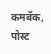कमबॅक, पोस्ट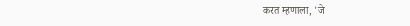करत म्हणाला, 'जे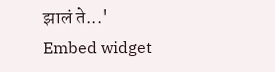झालं ते...'
Embed widget